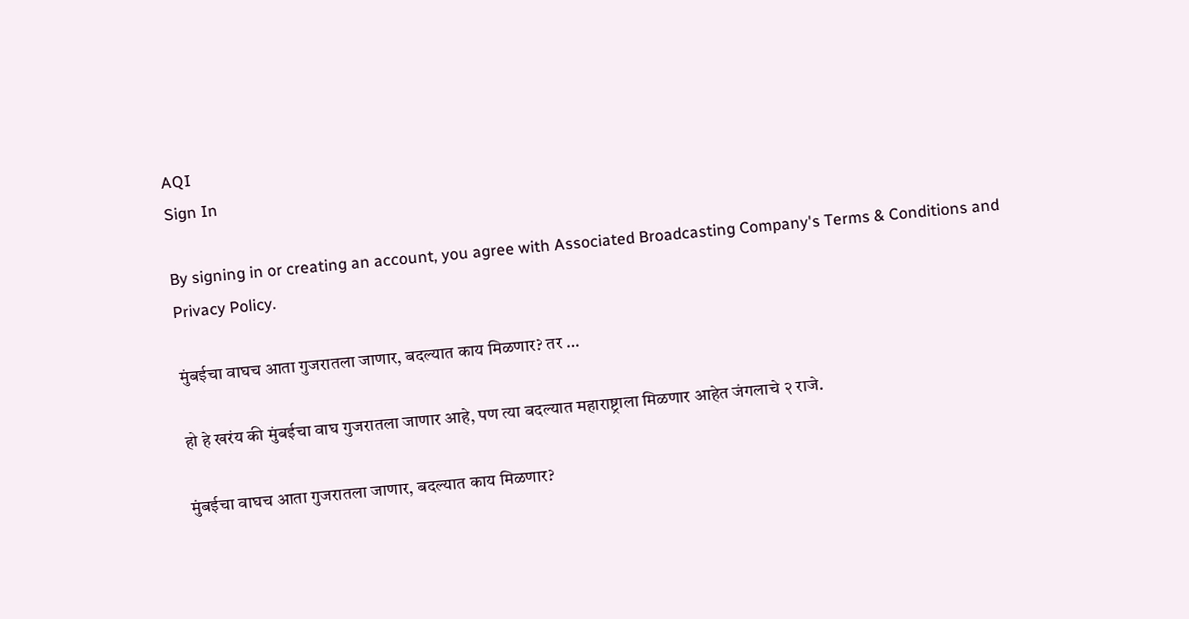AQI
Sign In

By signing in or creating an account, you agree with Associated Broadcasting Company's Terms & Conditions and Privacy Policy.

मुंबईचा वाघच आता गुजरातला जाणार, बदल्यात काय मिळणार? तर …

हो हे खरंय की मुंबईचा वाघ गुजरातला जाणार आहे, पण त्या बदल्यात महाराष्ट्राला मिळणार आहेत जंगलाचे २ राजे.

मुंबईचा वाघच आता गुजरातला जाणार, बदल्यात काय मिळणार?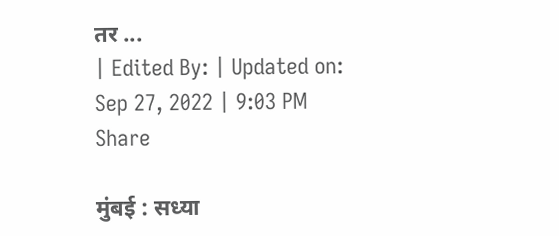तर ...
| Edited By: | Updated on: Sep 27, 2022 | 9:03 PM
Share

मुंबई : सध्या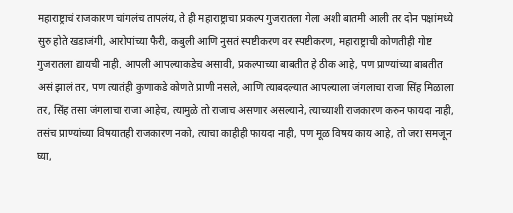महाराष्ट्राचं राजकारण चांगलंच तापलंय, ते ही महाराष्ट्राचा प्रकल्प गुजरातला गेला अशी बातमी आली तर दोन पक्षांमध्ये सुरु होते खडाजंगी, आरोपांच्या फैरी, कबुली आणि नुसतं स्पष्टीकरण वर स्पष्टीकरण, महाराष्ट्राची कोणतीही गोष्ट गुजरातला द्यायची नाही. आपली आपल्याकडेच असावी, प्रकल्पाच्या बाबतीत हे ठीक आहे, पण प्राण्यांच्या बाबतीत असं झालं तर, पण त्यातंही कुणाकडे कोणते प्राणी नसले, आणि त्याबदल्यात आपल्याला जंगलाचा राजा सिंह मिळाला तर, सिंह तसा जंगलाचा राजा आहेच, त्यामुळे तो राजाच असणार असल्याने, त्याच्याशी राजकारण करुन फायदा नाही, तसंच प्राण्यांच्या विषयातही राजकारण नको, त्याचा काहीही फायदा नाही, पण मूळ विषय काय आहे, तो जरा समजून घ्या,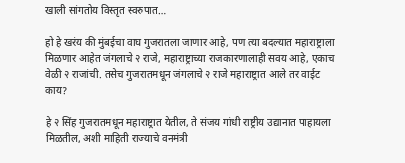खाली सांगतोय विस्तृत स्वरुपात…

हो हे खरंय की मुंबईचा वाघ गुजरातला जाणार आहे, पण त्या बदल्यात महाराष्ट्राला मिळणार आहेत जंगलाचे २ राजे, महाराष्ट्राच्या राजकारणालाही सवय आहे, एकाच वेळी २ राजांची. तसेच गुजरातमधून जंगलाचे २ राजे महाराष्ट्रात आले तर वाईट काय?

हे २ सिंह गुजरातमधून महाराष्ट्रात येतील, ते संजय गांधी राष्ट्रीय उद्यानात पाहायला मिळतील, अशी माहिती राज्याचे वनमंत्री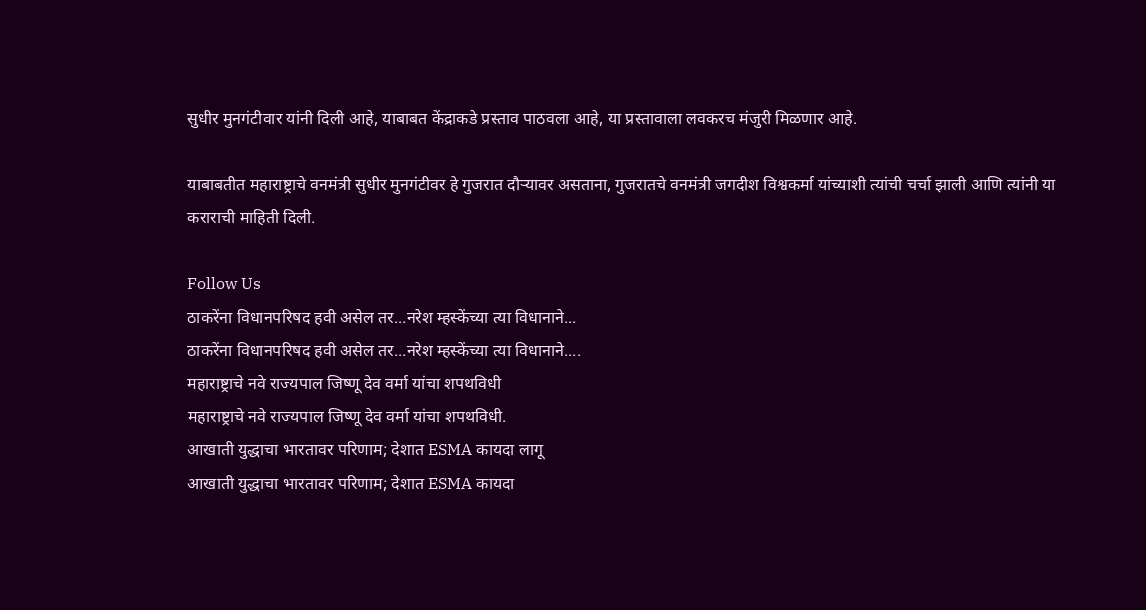सुधीर मुनगंटीवार यांनी दिली आहे, याबाबत केंद्राकडे प्रस्ताव पाठवला आहे, या प्रस्तावाला लवकरच मंजुरी मिळणार आहे.

याबाबतीत महाराष्ट्राचे वनमंत्री सुधीर मुनगंटीवर हे गुजरात दौऱ्यावर असताना, गुजरातचे वनमंत्री जगदीश विश्वकर्मा यांच्याशी त्यांची चर्चा झाली आणि त्यांनी या कराराची माहिती दिली.

Follow Us
ठाकरेंना विधानपरिषद हवी असेल तर...नरेश म्हस्केंच्या त्या विधानाने...
ठाकरेंना विधानपरिषद हवी असेल तर...नरेश म्हस्केंच्या त्या विधानाने....
महाराष्ट्राचे नवे राज्यपाल जिष्णू देव वर्मा यांचा शपथविधी
महाराष्ट्राचे नवे राज्यपाल जिष्णू देव वर्मा यांचा शपथविधी.
आखाती युद्धाचा भारतावर परिणाम; देशात ESMA कायदा लागू
आखाती युद्धाचा भारतावर परिणाम; देशात ESMA कायदा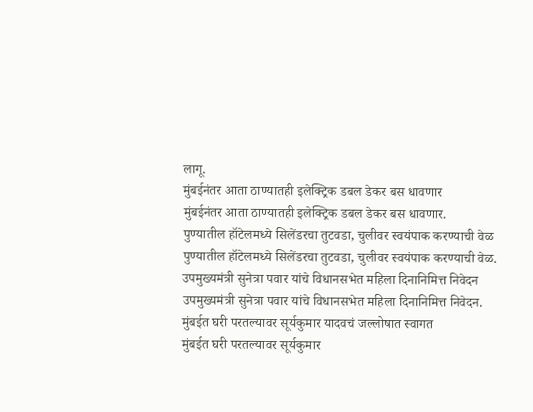लागू.
मुंबईनंतर आता ठाण्यातही इलेक्ट्रिक डबल डेकर बस धावणार
मुंबईनंतर आता ठाण्यातही इलेक्ट्रिक डबल डेकर बस धावणार.
पुण्यातील हॉटेलमध्ये सिलेंडरचा तुटवडा, चुलीवर स्वयंपाक करण्याची वेळ
पुण्यातील हॉटेलमध्ये सिलेंडरचा तुटवडा, चुलीवर स्वयंपाक करण्याची वेळ.
उपमुख्यमंत्री सुनेत्रा पवार यांचे विधानसभेत महिला दिनानिमित्त निवेदन
उपमुख्यमंत्री सुनेत्रा पवार यांचे विधानसभेत महिला दिनानिमित्त निवेदन.
मुंबईत घरी परतल्यावर सूर्यकुमार यादवचं जल्लोषात स्वागत
मुंबईत घरी परतल्यावर सूर्यकुमार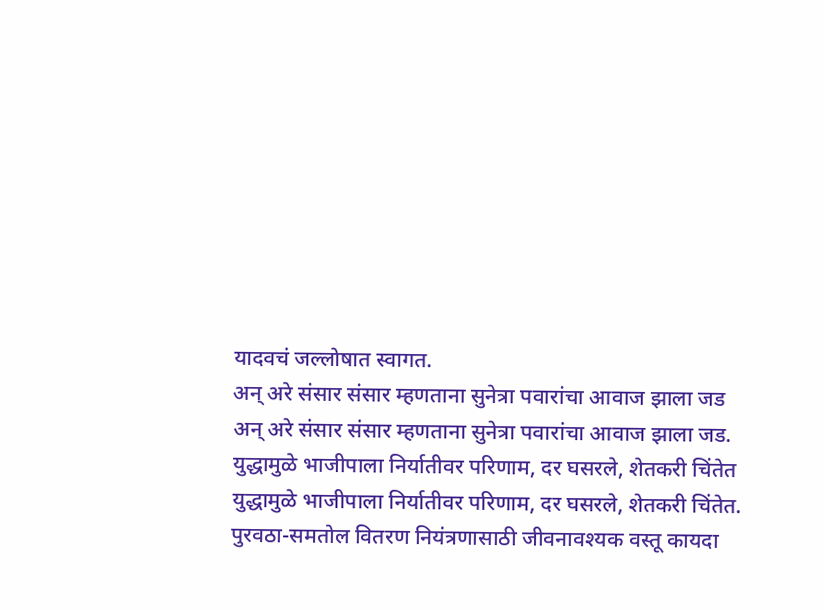यादवचं जल्लोषात स्वागत.
अन् अरे संसार संसार म्हणताना सुनेत्रा पवारांचा आवाज झाला जड
अन् अरे संसार संसार म्हणताना सुनेत्रा पवारांचा आवाज झाला जड.
युद्धामुळे भाजीपाला निर्यातीवर परिणाम, दर घसरले, शेतकरी चिंतेत
युद्धामुळे भाजीपाला निर्यातीवर परिणाम, दर घसरले, शेतकरी चिंतेत.
पुरवठा-समतोल वितरण नियंत्रणासाठी जीवनावश्यक वस्तू कायदा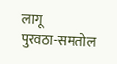लागू
पुरवठा-समतोल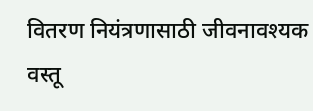वितरण नियंत्रणासाठी जीवनावश्यक वस्तू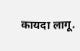कायदा लागू.